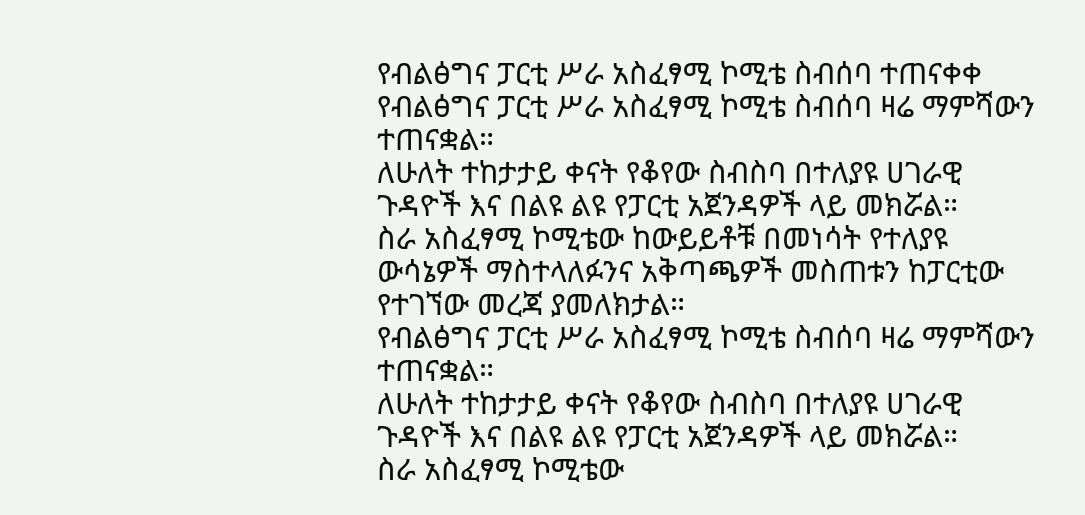የብልፅግና ፓርቲ ሥራ አስፈፃሚ ኮሚቴ ስብሰባ ተጠናቀቀ
የብልፅግና ፓርቲ ሥራ አስፈፃሚ ኮሚቴ ስብሰባ ዛሬ ማምሻውን ተጠናቋል።
ለሁለት ተከታታይ ቀናት የቆየው ስብስባ በተለያዩ ሀገራዊ ጉዳዮች እና በልዩ ልዩ የፓርቲ አጀንዳዎች ላይ መክሯል።
ስራ አስፈፃሚ ኮሚቴው ከውይይቶቹ በመነሳት የተለያዩ ውሳኔዎች ማስተላለፉንና አቅጣጫዎች መስጠቱን ከፓርቲው የተገኘው መረጃ ያመለክታል።
የብልፅግና ፓርቲ ሥራ አስፈፃሚ ኮሚቴ ስብሰባ ዛሬ ማምሻውን ተጠናቋል።
ለሁለት ተከታታይ ቀናት የቆየው ስብስባ በተለያዩ ሀገራዊ ጉዳዮች እና በልዩ ልዩ የፓርቲ አጀንዳዎች ላይ መክሯል።
ስራ አስፈፃሚ ኮሚቴው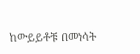ከውይይቶቹ በመነሳት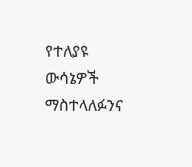የተለያዩ ውሳኔዎች ማስተላለፉንና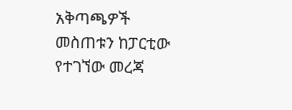አቅጣጫዎች መስጠቱን ከፓርቲው የተገኘው መረጃ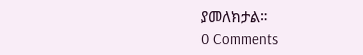ያመለክታል።
0 Comments